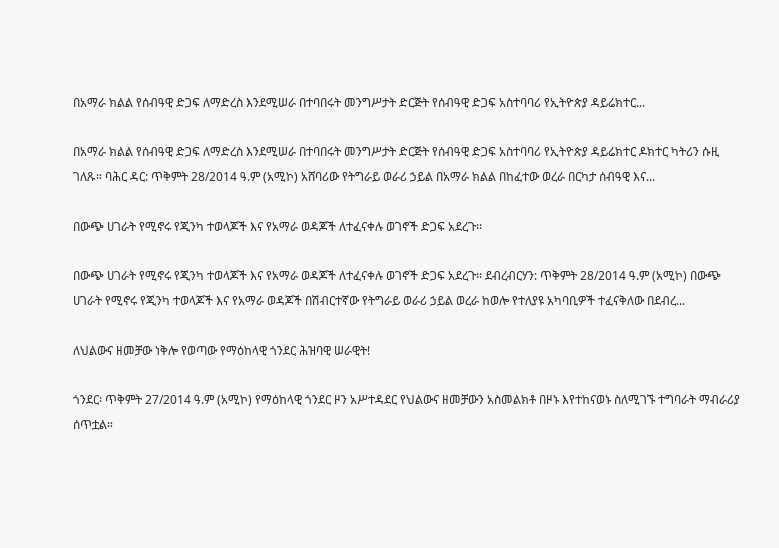በአማራ ክልል የሰብዓዊ ድጋፍ ለማድረስ እንደሚሠራ በተባበሩት መንግሥታት ድርጅት የሰብዓዊ ድጋፍ አስተባባሪ የኢትዮጵያ ዳይሬክተር...

በአማራ ክልል የሰብዓዊ ድጋፍ ለማድረስ እንደሚሠራ በተባበሩት መንግሥታት ድርጅት የሰብዓዊ ድጋፍ አስተባባሪ የኢትዮጵያ ዳይሬክተር ዶክተር ካትሪን ሱዚ ገለጹ። ባሕር ዳር: ጥቅምት 28/2014 ዓ.ም (አሚኮ) አሸባሪው የትግራይ ወራሪ ኃይል በአማራ ክልል በከፈተው ወረራ በርካታ ሰብዓዊ እና...

በውጭ ሀገራት የሚኖሩ የጂንካ ተወላጆች እና የአማራ ወዳጆች ለተፈናቀሉ ወገኖች ድጋፍ አደረጉ፡፡

በውጭ ሀገራት የሚኖሩ የጂንካ ተወላጆች እና የአማራ ወዳጆች ለተፈናቀሉ ወገኖች ድጋፍ አደረጉ፡፡ ደብረብርሃን: ጥቅምት 28/2014 ዓ.ም (አሚኮ) በውጭ ሀገራት የሚኖሩ የጂንካ ተወላጆች እና የአማራ ወዳጆች በሽብርተኛው የትግራይ ወራሪ ኃይል ወረራ ከወሎ የተለያዩ አካባቢዎች ተፈናቅለው በደብረ...

ለህልውና ዘመቻው ነቅሎ የወጣው የማዕከላዊ ጎንደር ሕዝባዊ ሠራዊት!

ጎንደር፡ ጥቅምት 27/2014 ዓ.ም (አሚኮ) የማዕከላዊ ጎንደር ዞን አሥተዳደር የህልውና ዘመቻውን አስመልክቶ በዞኑ እየተከናወኑ ስለሚገኙ ተግባራት ማብራሪያ ሰጥቷል።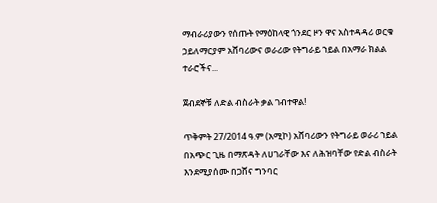ማብራሪያውን የሰጡት የማዕከላዊ ጎንደር ዞን ዋና አስተዳዳሪ ወርቁ ኃይለማርያም አሸባሪውና ወራሪው የትግራይ ኀይል በአማራ ክልል ተራሮችና...

ጀብደኞቹ ለድል ብስራት ቃል ገብተዋል!

ጥቅምት 27/2014 ዓ.ም (አሚኮ) አሸባሪውን የትግራይ ወራሪ ኀይል በአጭር ጊዜ በማጽዳት ለሀገራቸው እና ለሕዝባቸው የድል ብስራት እንደሚያሰሙ በጋሸና ግንባር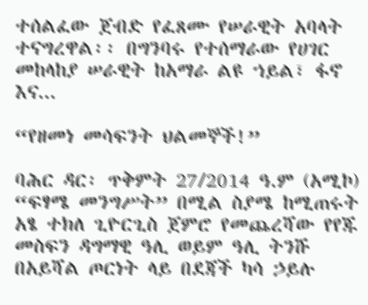ተሰልፈው ጀብድ የፈጸሙ የሠራዊት አባላት ተናግረዋል፡፡ በግንባሩ የተሰማራው የሀገር መከላከያ ሠራዊት ከአማራ ልዩ ኀይል፣ ፋኖ እና...

“የዘመነ መሳፍንት ህልመኞች!”

ባሕር ዳር፡ ጥቅምት 27/2014 ዓ.ም (አሚኮ) “ፍፃሜ መንግሥት” በሚል ስያሜ ከሚጠሩት አፄ ተክለ ጊዮርጊስ ጀምሮ የመጨረሻው የየጁ መስፍን ዳግማዊ ዓሊ ወይም ዓሊ ትንሹ በአይሻል ጦርነት ላይ በደጃች ካሳ ኃይሉ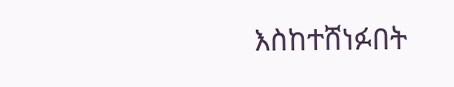እስከተሸነፉበት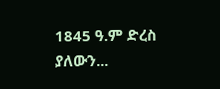1845 ዓ.ም ድረስ ያለውን...